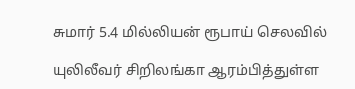சுமார் 5.4 மில்லியன் ரூபாய் செலவில்

யுலிலீவர் சிறிலங்கா ஆரம்பித்துள்ள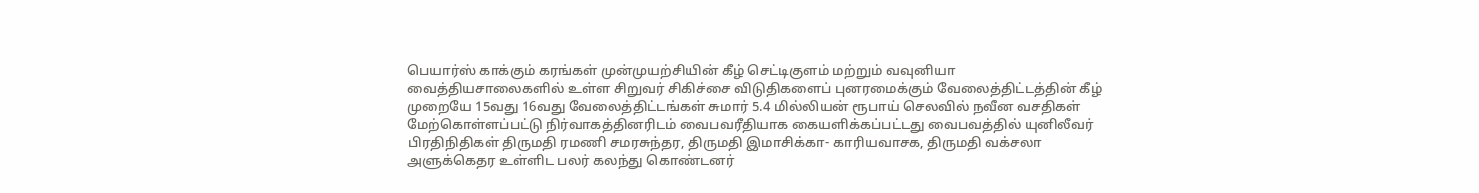பெயார்ஸ் காக்கும் கரங்கள் முன்முயற்சியின் கீழ் செட்டிகுளம் மற்றும் வவுனியா வைத்தியசாலைகளில் உள்ள சிறுவர் சிகிச்சை விடுதிகளைப் புனரமைக்கும் வேலைத்திட்டத்தின் கீழ் முறையே 15வது 16வது வேலைத்திட்டங்கள் சுமார் 5.4 மில்லியன் ரூபாய் செலவில் நவீன வசதிகள் மேற்கொள்ளப்பட்டு நிர்வாகத்தினரிடம் வைபவரீதியாக கையளிக்கப்பட்டது வைபவத்தில் யுனிலீவர் பிரதிநிதிகள் திருமதி ரமணி சமரசுந்தர, திருமதி இமாசிக்கா- காரியவாசக, திருமதி வக்சலா அளுக்கெதர உள்ளிட பலர் கலந்து கொண்டனர்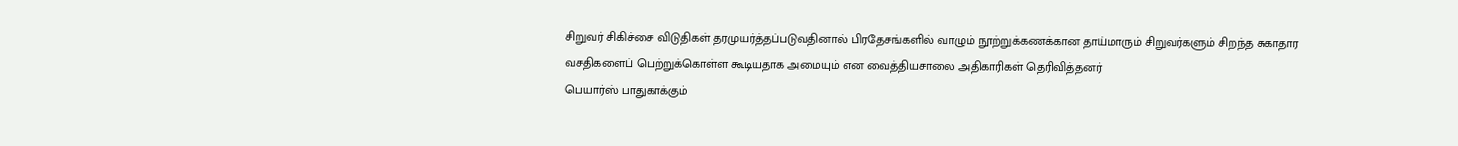சிறுவர் சிகிச்சை விடுதிகள் தரமுயர்த்தப்படுவதினால் பிரதேசங்களில் வாழும் நூற்றுக்கணக்கான தாய்மாரும் சிறுவர்களும் சிறந்த சுகாதார வசதிகளைப் பெற்றுக்கொள்ள கூடியதாக அமையும் என வைத்தியசாலை அதிகாரிகள் தெரிவித்தனர்
பெயார்ஸ் பாதுகாக்கும்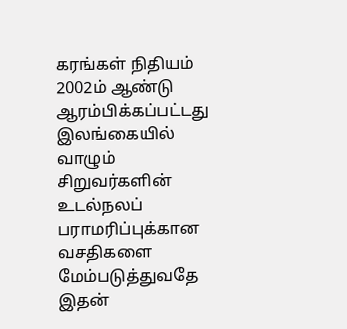கரங்கள் நிதியம் 2002ம் ஆண்டு ஆரம்பிக்கப்பட்டது இலங்கையில் வாழும் சிறுவர்களின் உடல்நலப் பராமரிப்புக்கான வசதிகளை மேம்படுத்துவதே இதன்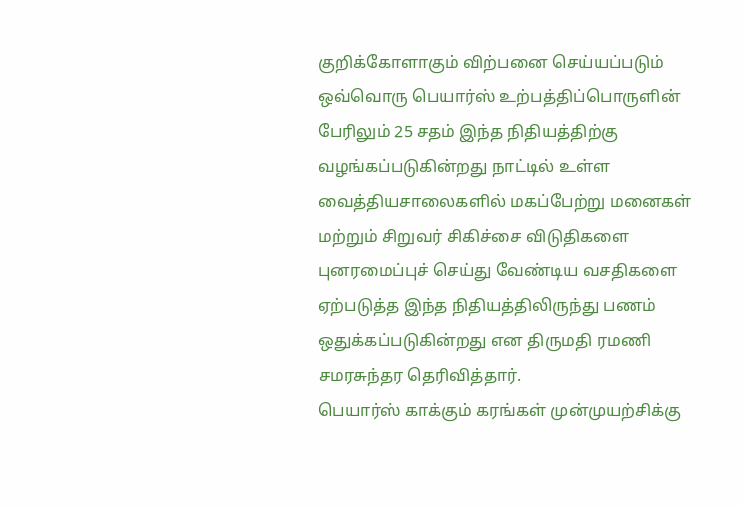குறிக்கோளாகும் விற்பனை செய்யப்படும் ஒவ்வொரு பெயார்ஸ் உற்பத்திப்பொருளின் பேரிலும் 25 சதம் இந்த நிதியத்திற்கு வழங்கப்படுகின்றது நாட்டில் உள்ள வைத்தியசாலைகளில் மகப்பேற்று மனைகள் மற்றும் சிறுவர் சிகிச்சை விடுதிகளை புனரமைப்புச் செய்து வேண்டிய வசதிகளை ஏற்படுத்த இந்த நிதியத்திலிருந்து பணம் ஒதுக்கப்படுகின்றது என திருமதி ரமணி சமரசுந்தர தெரிவித்தார்.
பெயார்ஸ் காக்கும் கரங்கள் முன்முயற்சிக்கு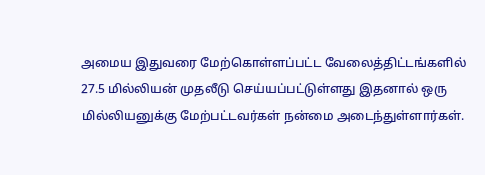அமைய இதுவரை மேற்கொள்ளப்பட்ட வேலைத்திட்டங்களில் 27.5 மில்லியன் முதலீடு செய்யப்பட்டுள்ளது இதனால் ஒரு மில்லியனுக்கு மேற்பட்டவர்கள் நன்மை அடைந்துள்ளார்கள்.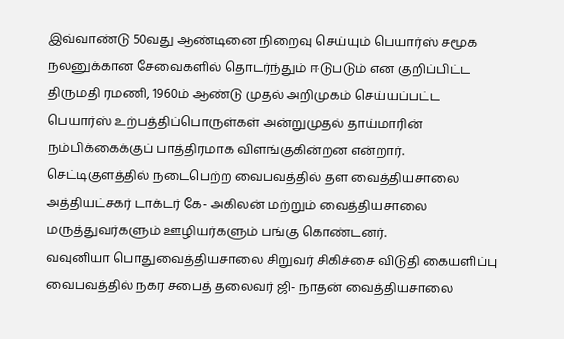இவ்வாண்டு 50வது ஆண்டினை நிறைவு செய்யும் பெயார்ஸ் சமூக நலனுக்கான சேவைகளில் தொடர்ந்தும் ஈடுபடும் என குறிப்பிட்ட திருமதி ரமணி, 1960ம் ஆண்டு முதல் அறிமுகம் செய்யப்பட்ட பெயார்ஸ் உற்பத்திப்பொருள்கள் அன்றுமுதல் தாய்மாரின் நம்பிக்கைக்குப் பாத்திரமாக விளங்குகின்றன என்றார். செட்டிகுளத்தில் நடைபெற்ற வைபவத்தில் தள வைத்தியசாலை அத்தியட்சகர் டாக்டர் கே- அகிலன் மற்றும் வைத்தியசாலை மருத்துவர்களும் ஊழியர்களும் பங்கு கொண்டனர்.
வவுனியா பொதுவைத்தியசாலை சிறுவர் சிகிச்சை விடுதி கையளிப்பு வைபவத்தில் நகர சபைத் தலைவர் ஜி- நாதன் வைத்தியசாலை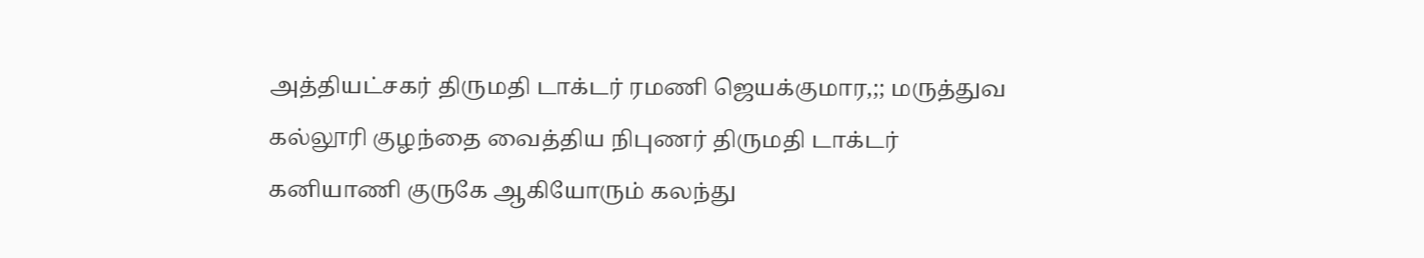அத்தியட்சகர் திருமதி டாக்டர் ரமணி ஜெயக்குமார,;; மருத்துவ கல்லூரி குழந்தை வைத்திய நிபுணர் திருமதி டாக்டர் கனியாணி குருகே ஆகியோரும் கலந்து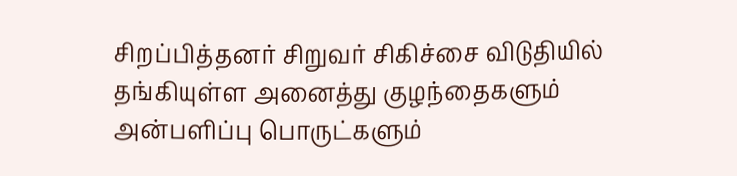சிறப்பித்தனர் சிறுவர் சிகிச்சை விடுதியில் தங்கியுள்ள அனைத்து குழந்தைகளும் அன்பளிப்பு பொருட்களும்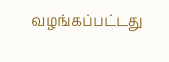வழங்கப்பட்டது